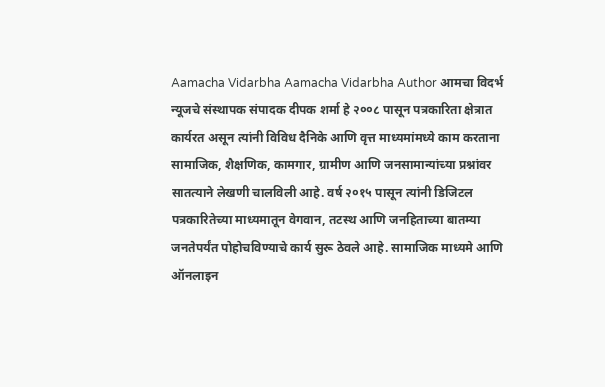Aamacha Vidarbha Aamacha Vidarbha Author आमचा विदर्भ न्यूजचे संस्थापक संपादक दीपक शर्मा हे २००८ पासून पत्रकारिता क्षेत्रात कार्यरत असून त्यांनी विविध दैनिके आणि वृत्त माध्यमांमध्ये काम करताना सामाजिक, शैक्षणिक, कामगार, ग्रामीण आणि जनसामान्यांच्या प्रश्नांवर सातत्याने लेखणी चालविली आहे. वर्ष २०१५ पासून त्यांनी डिजिटल पत्रकारितेच्या माध्यमातून वेगवान, तटस्थ आणि जनहिताच्या बातम्या जनतेपर्यंत पोहोचविण्याचे कार्य सुरू ठेवले आहे. सामाजिक माध्यमे आणि ऑनलाइन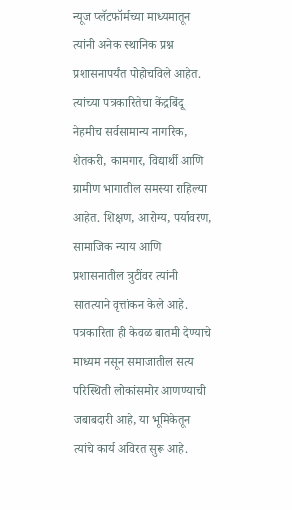न्यूज प्लॅटफॉर्मच्या माध्यमातून त्यांनी अनेक स्थानिक प्रश्न प्रशासनापर्यंत पोहोचविले आहेत. त्यांच्या पत्रकारितेचा केंद्रबिंदू नेहमीच सर्वसामान्य नागरिक, शेतकरी, कामगार, विद्यार्थी आणि ग्रामीण भागातील समस्या राहिल्या आहेत. शिक्षण, आरोग्य, पर्यावरण, सामाजिक न्याय आणि प्रशासनातील त्रुटींवर त्यांनी सातत्याने वृत्तांकन केले आहे. पत्रकारिता ही केवळ बातमी देण्याचे माध्यम नसून समाजातील सत्य परिस्थिती लोकांसमोर आणण्याची जबाबदारी आहे, या भूमिकेतून त्यांचे कार्य अविरत सुरू आहे.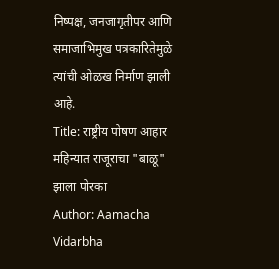निष्पक्ष, जनजागृतीपर आणि समाजाभिमुख पत्रकारितेमुळे त्यांची ओळख निर्माण झाली आहे.
Title: राष्ट्रीय पोषण आहार महिन्यात राजूराचा "बाळू" झाला पोरका
Author: Aamacha Vidarbha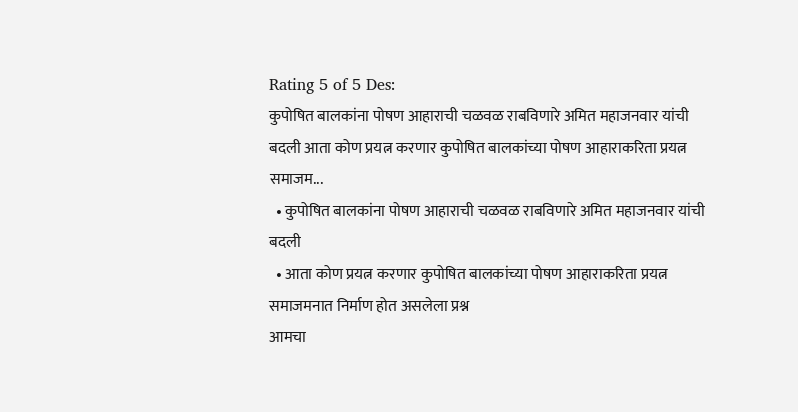Rating 5 of 5 Des:
कुपोषित बालकांना पोषण आहाराची चळवळ राबविणारे अमित महाजनवार यांची बदली आता कोण प्रयत्न करणार कुपोषित बालकांच्या पोषण आहाराकरिता प्रयत्न समाजम...
  • कुपोषित बालकांना पोषण आहाराची चळवळ राबविणारे अमित महाजनवार यांची बदली
  • आता कोण प्रयत्न करणार कुपोषित बालकांच्या पोषण आहाराकरिता प्रयत्न समाजमनात निर्माण होत असलेला प्रश्न
आमचा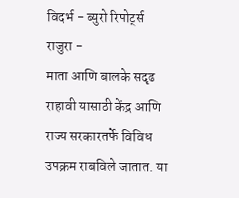विदर्भ - ब्युरो रिपोर्ट्स
राजुरा -
माता आणि बालके सदृढ राहावी यासाठी केंद्र आणि राज्य सरकारतर्फे विविध उपक्रम राबविले जातात. या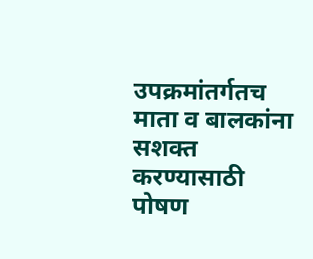उपक्रमांतर्गतच माता व बालकांना सशक्त करण्यासाठी पोषण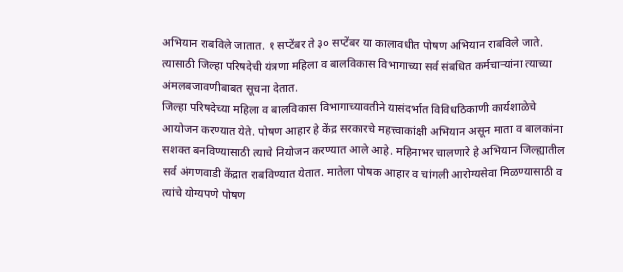अभियान राबविले जातात. १ सप्टेंबर ते ३० सप्टेंबर या कालावधीत पोषण अभियान राबविले जाते. त्यासाठी जिल्हा परिषदेची यंत्रणा महिला व बालविकास विभागाच्या सर्व संबधित कर्मचाऱ्यांना त्याच्या अंमलबजावणीबाबत सूचना देतात.
जिल्हा परिषदेच्या महिला व बालविकास विभागाच्यावतीने यासंदर्भात विविधठिकाणी कार्यशाळेचे आयोजन करण्यात येते. पोषण आहार हे केंद्र सरकारचे महत्त्वाकांक्षी अभियान असून माता व बालकांना सशक्त बनविण्यासाठी त्याचे नियोजन करण्यात आले आहे. महिनाभर चालणारे हे अभियान जिल्ह्यातील सर्व अंगणवाडी केंद्रात राबविण्यात येतात. मातेला पोषक आहार व चांगली आरोग्यसेवा मिळण्यासाठी व त्यांचे योग्यपणे पोषण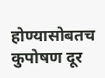होण्यासोबतच कुपोषण दूर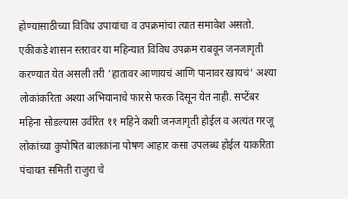होण्यासाठीच्या विविध उपायांचा व उपक्रमांचा त्यात समावेश असतो.
एकीकडे शासन स्तरावर या महिन्यात विविध उपक्रम राबवून जनजागृती करण्यात येत असली तरी 'हातावर आणायचं आणि पानावर खायचं' अश्या लोकांकरिता अश्या अभियानाचे फारसे फरक दिसून येत नाही. सप्टेंबर महिना सोडल्यास उर्वरित ११ महिने कशी जनजागृती होईल व अत्यंत गरजू लोकांच्या कुपोषित बालकांना पोषण आहार कसा उपलब्ध होईल याकरिता पंचायत समिती राजुरा चे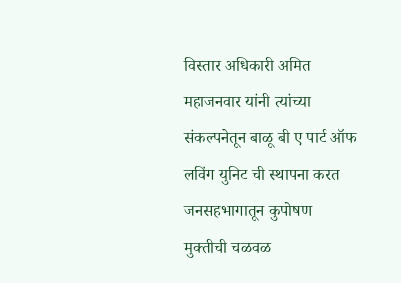विस्तार अधिकारी अमित महाजनवार यांनी त्यांच्या संकल्पनेतून बाळू बी ए पार्ट ऑफ लविंग युनिट ची स्थापना करत जनसहभागातून कुपोषण मुक्तीची चळवळ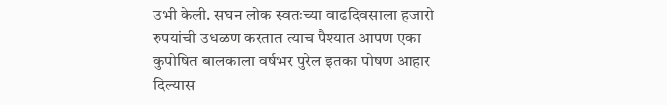उभी केली. सघन लोक स्वतःच्या वाढदिवसाला हजारो रुपयांची उधळण करतात त्याच पैश्यात आपण एका कुपोषित बालकाला वर्षभर पुरेल इतका पोषण आहार दिल्यास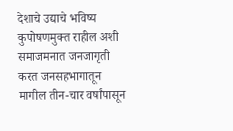देशाचे उद्याचे भविष्य कुपोषणमुक्त राहील अशी समाजमनात जनजागृती करत जनसहभागातून मागील तीन-चार वर्षांपासून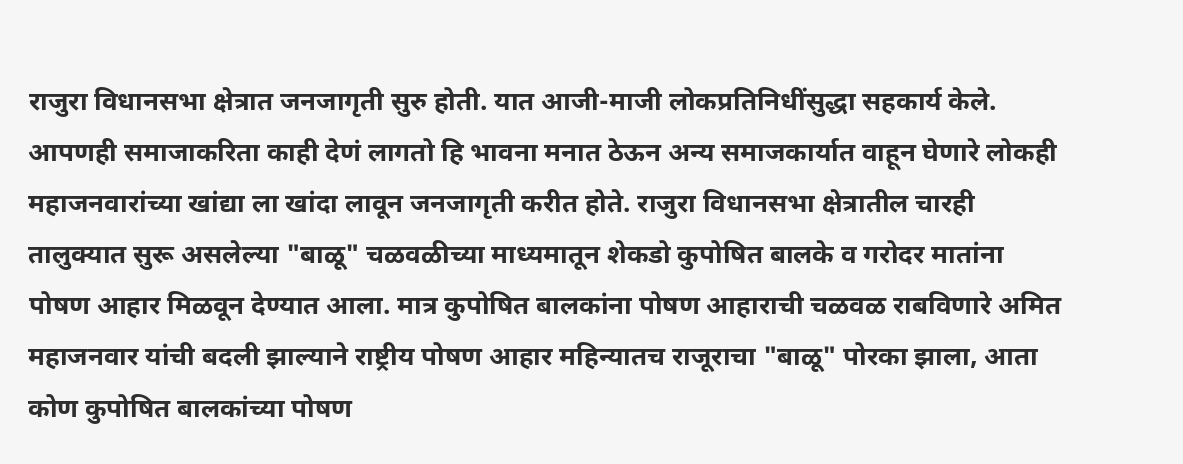राजुरा विधानसभा क्षेत्रात जनजागृती सुरु होती. यात आजी-माजी लोकप्रतिनिधींसुद्धा सहकार्य केले. आपणही समाजाकरिता काही देणं लागतो हि भावना मनात ठेऊन अन्य समाजकार्यात वाहून घेणारे लोकही महाजनवारांच्या खांद्या ला खांदा लावून जनजागृती करीत होते. राजुरा विधानसभा क्षेत्रातील चारही तालुक्यात सुरू असलेल्या "बाळू" चळवळीच्या माध्यमातून शेकडो कुपोषित बालके व गरोदर मातांना पोषण आहार मिळवून देण्यात आला. मात्र कुपोषित बालकांना पोषण आहाराची चळवळ राबविणारे अमित महाजनवार यांची बदली झाल्याने राष्ट्रीय पोषण आहार महिन्यातच राजूराचा "बाळू" पोरका झाला, आता कोण कुपोषित बालकांच्या पोषण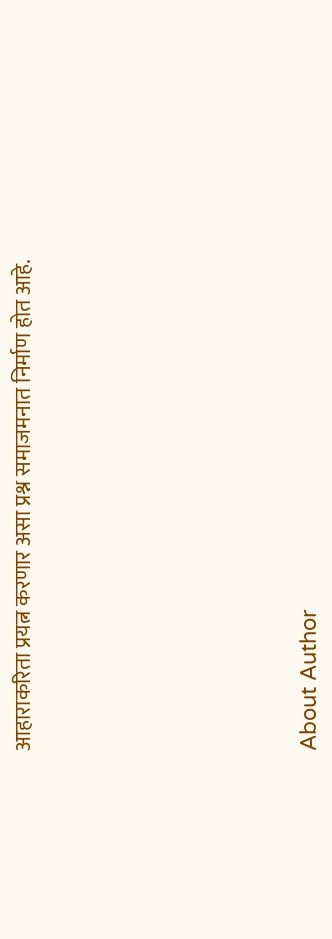आहाराकरिता प्रयत्न करणार असा प्रश्न समाजमनात निर्माण होत आहे.








About Author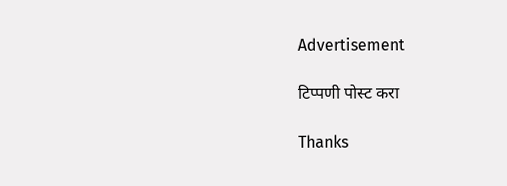Advertisement

टिप्पणी पोस्ट करा

Thanks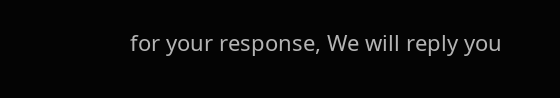for your response, We will reply you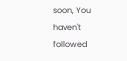soon, You haven't followed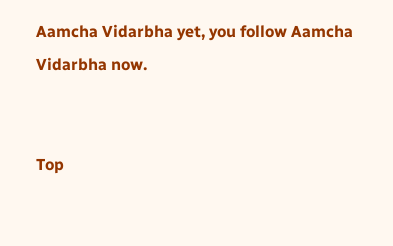Aamcha Vidarbha yet, you follow Aamcha Vidarbha now.


Top